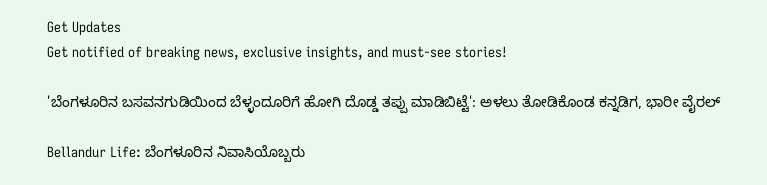Get Updates
Get notified of breaking news, exclusive insights, and must-see stories!

'ಬೆಂಗಳೂರಿನ ಬಸವನಗುಡಿಯಿಂದ ಬೆಳ್ಳಂದೂರಿಗೆ ಹೋಗಿ ದೊಡ್ಡ ತಪ್ಪು ಮಾಡಿಬಿಟ್ಟೆ': ಅಳಲು ತೋಡಿಕೊಂಡ ಕನ್ನಡಿಗ, ಭಾರೀ ವೈರಲ್‌

Bellandur Life: ಬೆಂಗಳೂರಿನ ನಿವಾಸಿಯೊಬ್ಬರು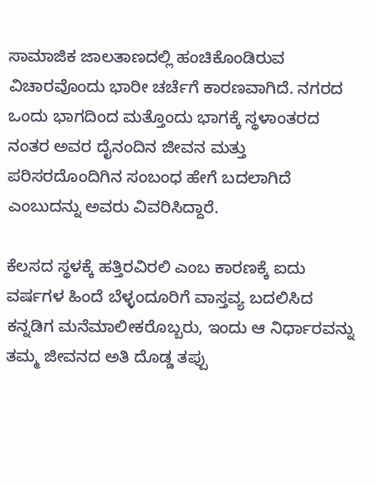ಸಾಮಾಜಿಕ ಜಾಲತಾಣದಲ್ಲಿ ಹಂಚಿಕೊಂಡಿರುವ ವಿಚಾರವೊಂದು ಭಾರೀ ಚರ್ಚೆಗೆ ಕಾರಣವಾಗಿದೆ. ನಗರದ ಒಂದು ಭಾಗದಿಂದ ಮತ್ತೊಂದು ಭಾಗಕ್ಕೆ ಸ್ಥಳಾಂತರದ ನಂತರ ಅವರ ದೈನಂದಿನ ಜೀವನ ಮತ್ತು ಪರಿಸರದೊಂದಿಗಿನ ಸಂಬಂಧ ಹೇಗೆ ಬದಲಾಗಿದೆ ಎಂಬುದನ್ನು ಅವರು ವಿವರಿಸಿದ್ದಾರೆ.

ಕೆಲಸದ ಸ್ಥಳಕ್ಕೆ ಹತ್ತಿರವಿರಲಿ ಎಂಬ ಕಾರಣಕ್ಕೆ ಐದು ವರ್ಷಗಳ ಹಿಂದೆ ಬೆಳ್ಳಂದೂರಿಗೆ ವಾಸ್ತವ್ಯ ಬದಲಿಸಿದ ಕನ್ನಡಿಗ ಮನೆಮಾಲೀಕರೊಬ್ಬರು, ಇಂದು ಆ ನಿರ್ಧಾರವನ್ನು ತಮ್ಮ ಜೀವನದ ಅತಿ ದೊಡ್ಡ ತಪ್ಪು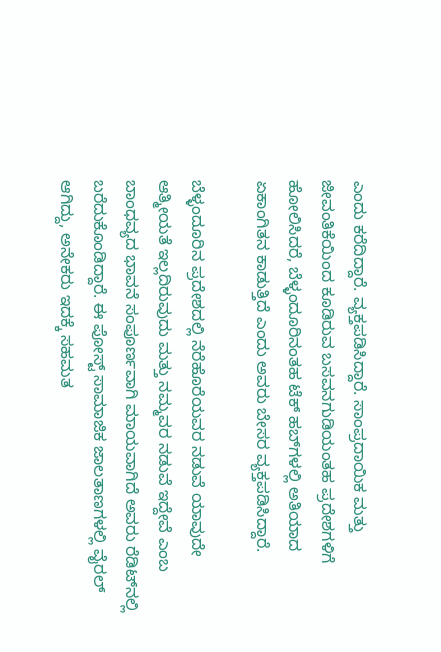ಎಂದು ಕರೆದಿದ್ದಾರೆ. ವ್ಯಕ್ತಪಡಿಸಿದ್ದಾರೆ. ಸಾಂಪ್ರದಾಯಿಕ ಮತ್ತು ಜೀವಂತಿಕೆಯಿಂದ ಕೂಡಿರುವ ಬಸವನಗುಡಿಯಂತಹ ಪ್ರದೇಶಗಳಿಗೆ ಹೋಲಿಸಿದರೆ, ಬೆಳ್ಳಂದೂರಿನಂತಹ ಟೆಕ್ ಹಬ್‌ಗಳಲ್ಲಿ ಅತಿಯಾದ ಏಕಾಂಗಿತನ ಕಾಡುತ್ತಿದೆ ಎಂದು ಅವರು ಬೇಸರ ವ್ಯಕ್ತಪಡಿಸಿದ್ದಾರೆ.

ಬೆಳ್ಳಂದೂರಿನ ಪ್ರದೇಶದಲ್ಲಿ ನೆರೆಹೊರೆಯವರ ನಡುವೆ ಯಾವುದೇ ಆತ್ಮೀಯತೆ ಇಲ್ಲದಿರುವುದು ಮತ್ತು ನಮ್ಮವರ ನಡುವೆ ಇದ್ದೇವೆ ಎಂಬ ಬಾಂಧವ್ಯದ ಭಾವನೆ ಸಂಪೂರ್ಣವಾಗಿ ಮಾಯವಾಗಿದೆ ಅವರು ರೆಡಿಟ್‌ನಲ್ಲಿ ಬರೆದುಕೊಂಡಿದ್ದಾರೆ. ಈ ಪೋಸ್ಟ್ ಸಾಮಾಜಿಕ ಜಾಲತಾಣಗಳಲ್ಲಿ ವೈರಲ್ ಆಗಿದ್ದು, ಅನೇಕರು ಇದಕ್ಕೆ ಸಹಮತ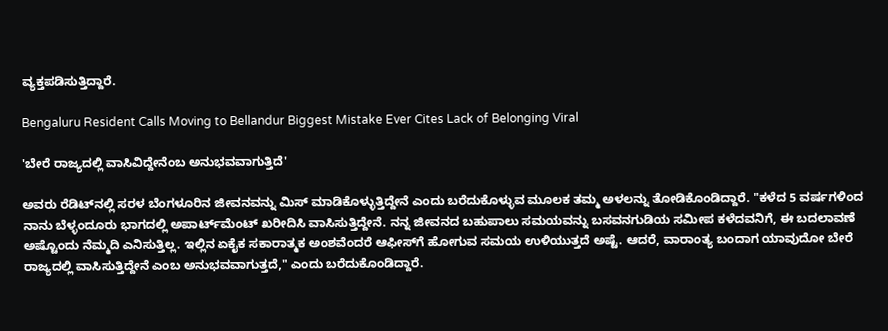ವ್ಯಕ್ತಪಡಿಸುತ್ತಿದ್ದಾರೆ.

Bengaluru Resident Calls Moving to Bellandur Biggest Mistake Ever Cites Lack of Belonging Viral

'ಬೇರೆ ರಾಜ್ಯದಲ್ಲಿ ವಾಸಿವಿದ್ದೇನೆಂಬ ಅನುಭವವಾಗುತ್ತಿದೆ'

ಅವರು ರೆಡಿಟ್‌ನಲ್ಲಿ ಸರಳ ಬೆಂಗಳೂರಿನ ಜೀವನವನ್ನು ಮಿಸ್ ಮಾಡಿಕೊಳ್ಳುತ್ತಿದ್ದೇನೆ ಎಂದು ಬರೆದುಕೊಳ್ಳುವ ಮೂಲಕ ತಮ್ಮ ಅಳಲನ್ನು ತೋಡಿಕೊಂಡಿದ್ದಾರೆ. "ಕಳೆದ 5 ವರ್ಷಗಳಿಂದ ನಾನು ಬೆಳ್ಳಂದೂರು ಭಾಗದಲ್ಲಿ ಅಪಾರ್ಟ್‌ಮೆಂಟ್ ಖರೀದಿಸಿ ವಾಸಿಸುತ್ತಿದ್ದೇನೆ. ನನ್ನ ಜೀವನದ ಬಹುಪಾಲು ಸಮಯವನ್ನು ಬಸವನಗುಡಿಯ ಸಮೀಪ ಕಳೆದವನಿಗೆ, ಈ ಬದಲಾವಣೆ ಅಷ್ಟೊಂದು ನೆಮ್ಮದಿ ಎನಿಸುತ್ತಿಲ್ಲ. ಇಲ್ಲಿನ ಏಕೈಕ ಸಕಾರಾತ್ಮಕ ಅಂಶವೆಂದರೆ ಆಫೀಸ್‌ಗೆ ಹೋಗುವ ಸಮಯ ಉಳಿಯುತ್ತದೆ ಅಷ್ಟೆ. ಆದರೆ, ವಾರಾಂತ್ಯ ಬಂದಾಗ ಯಾವುದೋ ಬೇರೆ ರಾಜ್ಯದಲ್ಲಿ ವಾಸಿಸುತ್ತಿದ್ದೇನೆ ಎಂಬ ಅನುಭವವಾಗುತ್ತದೆ," ಎಂದು ಬರೆದುಕೊಂಡಿದ್ದಾರೆ.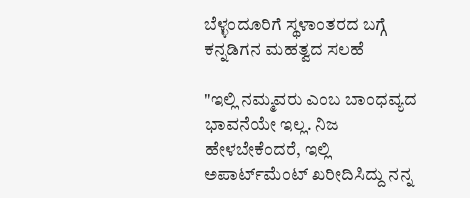ಬೆಳ್ಳಂದೂರಿಗೆ ಸ್ಥಳಾಂತರದ ಬಗ್ಗೆ ಕನ್ನಡಿಗನ ಮಹತ್ವದ ಸಲಹೆ

"ಇಲ್ಲಿ ನಮ್ಮವರು ಎಂಬ ಬಾಂಧವ್ಯದ ಭಾವನೆಯೇ ಇಲ್ಲ. ನಿಜ ಹೇಳಬೇಕೆಂದರೆ, ಇಲ್ಲಿ ಅಪಾರ್ಟ್‌ಮೆಂಟ್ ಖರೀದಿಸಿದ್ದು ನನ್ನ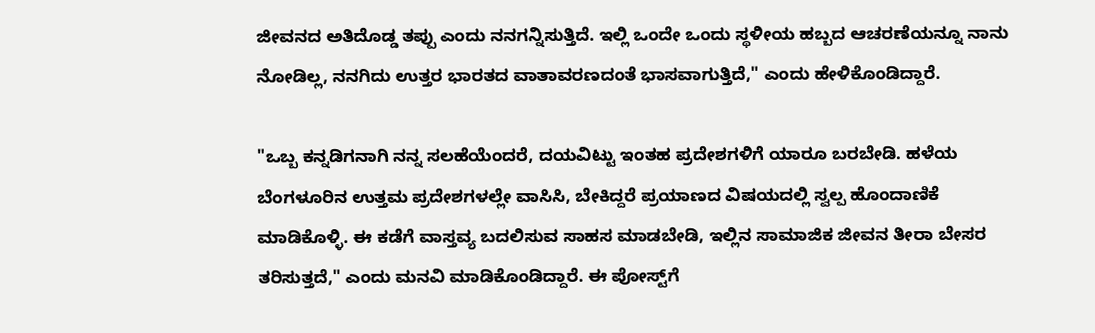ಜೀವನದ ಅತಿದೊಡ್ಡ ತಪ್ಪು ಎಂದು ನನಗನ್ನಿಸುತ್ತಿದೆ. ಇಲ್ಲಿ ಒಂದೇ ಒಂದು ಸ್ಥಳೀಯ ಹಬ್ಬದ ಆಚರಣೆಯನ್ನೂ ನಾನು ನೋಡಿಲ್ಲ, ನನಗಿದು ಉತ್ತರ ಭಾರತದ ವಾತಾವರಣದಂತೆ ಭಾಸವಾಗುತ್ತಿದೆ," ಎಂದು ಹೇಳಿಕೊಂಡಿದ್ದಾರೆ.

"ಒಬ್ಬ ಕನ್ನಡಿಗನಾಗಿ ನನ್ನ ಸಲಹೆಯೆಂದರೆ, ದಯವಿಟ್ಟು ಇಂತಹ ಪ್ರದೇಶಗಳಿಗೆ ಯಾರೂ ಬರಬೇಡಿ. ಹಳೆಯ ಬೆಂಗಳೂರಿನ ಉತ್ತಮ ಪ್ರದೇಶಗಳಲ್ಲೇ ವಾಸಿಸಿ, ಬೇಕಿದ್ದರೆ ಪ್ರಯಾಣದ ವಿಷಯದಲ್ಲಿ ಸ್ವಲ್ಪ ಹೊಂದಾಣಿಕೆ ಮಾಡಿಕೊಳ್ಳಿ. ಈ ಕಡೆಗೆ ವಾಸ್ತವ್ಯ ಬದಲಿಸುವ ಸಾಹಸ ಮಾಡಬೇಡಿ, ಇಲ್ಲಿನ ಸಾಮಾಜಿಕ ಜೀವನ ತೀರಾ ಬೇಸರ ತರಿಸುತ್ತದೆ," ಎಂದು ಮನವಿ ಮಾಡಿಕೊಂಡಿದ್ದಾರೆ. ಈ ಪೋಸ್ಟ್‌ಗೆ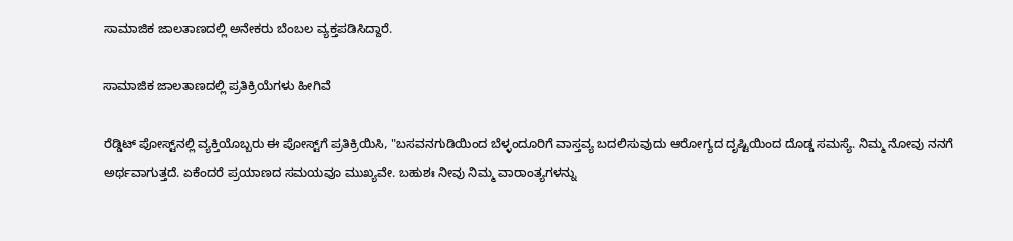ಸಾಮಾಜಿಕ ಜಾಲತಾಣದಲ್ಲಿ ಅನೇಕರು ಬೆಂಬಲ ವ್ಯಕ್ತಪಡಿಸಿದ್ದಾರೆ.

ಸಾಮಾಜಿಕ ಜಾಲತಾಣದಲ್ಲಿ ಪ್ರತಿಕ್ರಿಯೆಗಳು ಹೀಗಿವೆ

ರೆಡ್ಡಿಟ್ ಪೋಸ್ಟ್‌ನಲ್ಲಿ ವ್ಯಕ್ತಿಯೊಬ್ಬರು ಈ ಪೋಸ್ಟ್‌ಗೆ ಪ್ರತಿಕ್ರಿಯಿಸಿ, "ಬಸವನಗುಡಿಯಿಂದ ಬೆಳ್ಳಂದೂರಿಗೆ ವಾಸ್ತವ್ಯ ಬದಲಿಸುವುದು ಆರೋಗ್ಯದ ದೃಷ್ಟಿಯಿಂದ ದೊಡ್ಡ ಸಮಸ್ಯೆ. ನಿಮ್ಮ ನೋವು ನನಗೆ ಅರ್ಥವಾಗುತ್ತದೆ. ಏಕೆಂದರೆ ಪ್ರಯಾಣದ ಸಮಯವೂ ಮುಖ್ಯವೇ. ಬಹುಶಃ ನೀವು ನಿಮ್ಮ ವಾರಾಂತ್ಯಗಳನ್ನು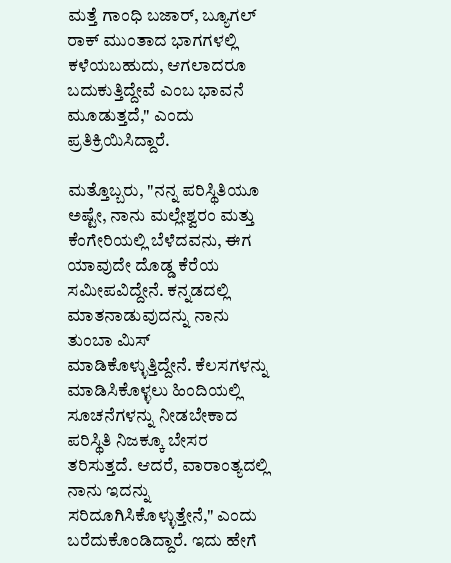ಮತ್ತೆ ಗಾಂಧಿ ಬಜಾರ್, ಬ್ಯೂಗಲ್ ರಾಕ್ ಮುಂತಾದ ಭಾಗಗಳಲ್ಲಿ ಕಳೆಯಬಹುದು, ಆಗಲಾದರೂ ಬದುಕುತ್ತಿದ್ದೇವೆ ಎಂಬ ಭಾವನೆ ಮೂಡುತ್ತದೆ," ಎಂದು ಪ್ರತಿಕ್ರಿಯಿಸಿದ್ದಾರೆ.

ಮತ್ತೊಬ್ಬರು, "ನನ್ನ ಪರಿಸ್ಥಿತಿಯೂ ಅಷ್ಟೇ, ನಾನು ಮಲ್ಲೇಶ್ವರಂ ಮತ್ತು ಕೆಂಗೇರಿಯಲ್ಲಿ ಬೆಳೆದವನು, ಈಗ ಯಾವುದೇ ದೊಡ್ಡ ಕೆರೆಯ ಸಮೀಪವಿದ್ದೇನೆ. ಕನ್ನಡದಲ್ಲಿ ಮಾತನಾಡುವುದನ್ನು ನಾನು ತುಂಬಾ ಮಿಸ್ ಮಾಡಿಕೊಳ್ಳುತ್ತಿದ್ದೇನೆ. ಕೆಲಸಗಳನ್ನು ಮಾಡಿಸಿಕೊಳ್ಳಲು ಹಿಂದಿಯಲ್ಲಿ ಸೂಚನೆಗಳನ್ನು ನೀಡಬೇಕಾದ ಪರಿಸ್ಥಿತಿ ನಿಜಕ್ಕೂ ಬೇಸರ ತರಿಸುತ್ತದೆ. ಆದರೆ, ವಾರಾಂತ್ಯದಲ್ಲಿ ನಾನು ಇದನ್ನು ಸರಿದೂಗಿಸಿಕೊಳ್ಳುತ್ತೇನೆ," ಎಂದು ಬರೆದುಕೊಂಡಿದ್ದಾರೆ. ಇದು ಹೇಗೆ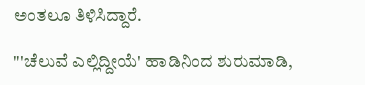ಅಂತಲೂ ತಿಳಿಸಿದ್ದಾರೆ.

"'ಚೆಲುವೆ ಎಲ್ಲಿದ್ದೀಯೆ' ಹಾಡಿನಿಂದ ಶುರುಮಾಡಿ,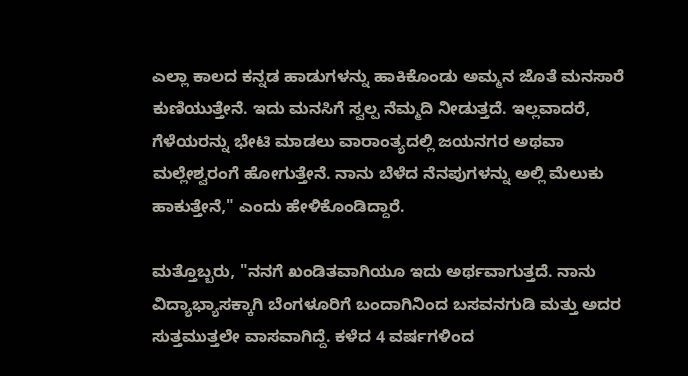ಎಲ್ಲಾ ಕಾಲದ ಕನ್ನಡ ಹಾಡುಗಳನ್ನು ಹಾಕಿಕೊಂಡು ಅಮ್ಮನ ಜೊತೆ ಮನಸಾರೆ ಕುಣಿಯುತ್ತೇನೆ. ಇದು ಮನಸಿಗೆ ಸ್ವಲ್ಪ ನೆಮ್ಮದಿ ನೀಡುತ್ತದೆ. ಇಲ್ಲವಾದರೆ, ಗೆಳೆಯರನ್ನು ಭೇಟಿ ಮಾಡಲು ವಾರಾಂತ್ಯದಲ್ಲಿ ಜಯನಗರ ಅಥವಾ ಮಲ್ಲೇಶ್ವರಂಗೆ ಹೋಗುತ್ತೇನೆ. ನಾನು ಬೆಳೆದ ನೆನಪುಗಳನ್ನು ಅಲ್ಲಿ ಮೆಲುಕು ಹಾಕುತ್ತೇನೆ," ಎಂದು ಹೇಳಿಕೊಂಡಿದ್ದಾರೆ.

ಮತ್ತೊಬ್ಬರು, "ನನಗೆ ಖಂಡಿತವಾಗಿಯೂ ಇದು ಅರ್ಥವಾಗುತ್ತದೆ. ನಾನು ವಿದ್ಯಾಭ್ಯಾಸಕ್ಕಾಗಿ ಬೆಂಗಳೂರಿಗೆ ಬಂದಾಗಿನಿಂದ ಬಸವನಗುಡಿ ಮತ್ತು ಅದರ ಸುತ್ತಮುತ್ತಲೇ ವಾಸವಾಗಿದ್ದೆ. ಕಳೆದ 4 ವರ್ಷಗಳಿಂದ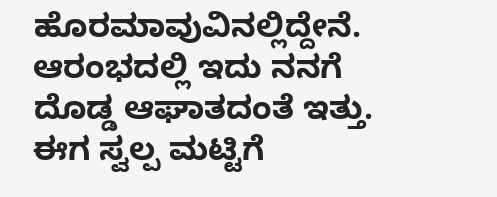ಹೊರಮಾವುವಿನಲ್ಲಿದ್ದೇನೆ. ಆರಂಭದಲ್ಲಿ ಇದು ನನಗೆ ದೊಡ್ಡ ಆಘಾತದಂತೆ ಇತ್ತು. ಈಗ ಸ್ವಲ್ಪ ಮಟ್ಟಿಗೆ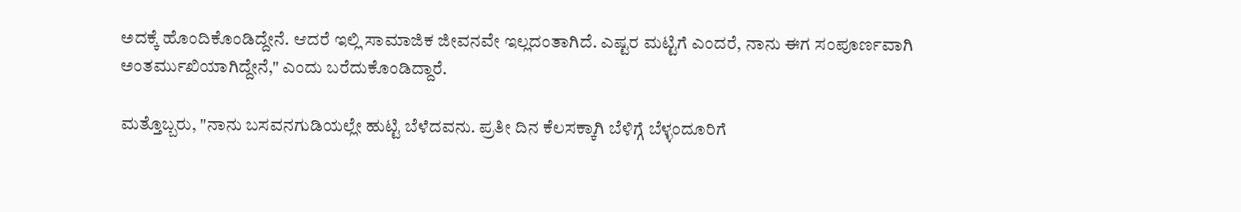ಅದಕ್ಕೆ ಹೊಂದಿಕೊಂಡಿದ್ದೇನೆ. ಆದರೆ ಇಲ್ಲಿ ಸಾಮಾಜಿಕ ಜೀವನವೇ ಇಲ್ಲದಂತಾಗಿದೆ. ಎಷ್ಟರ ಮಟ್ಟಿಗೆ ಎಂದರೆ, ನಾನು ಈಗ ಸಂಪೂರ್ಣವಾಗಿ ಅಂತರ್ಮುಖಿಯಾಗಿದ್ದೇನೆ," ಎಂದು ಬರೆದುಕೊಂಡಿದ್ದಾರೆ.

ಮತ್ತೊಬ್ಬರು, "ನಾನು ಬಸವನಗುಡಿಯಲ್ಲೇ ಹುಟ್ಟಿ ಬೆಳೆದವನು. ಪ್ರತೀ ದಿನ ಕೆಲಸಕ್ಕಾಗಿ ಬೆಳಿಗ್ಗೆ ಬೆಳ್ಳಂದೂರಿಗೆ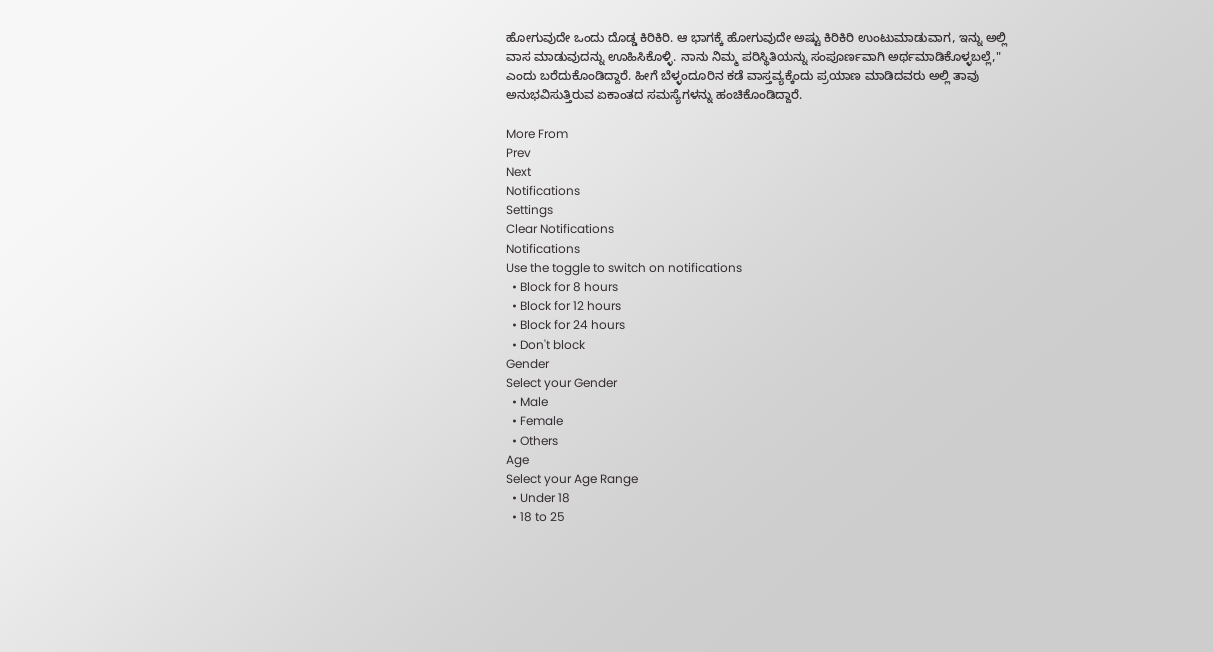ಹೋಗುವುದೇ ಒಂದು ದೊಡ್ಡ ಕಿರಿಕಿರಿ. ಆ ಭಾಗಕ್ಕೆ ಹೋಗುವುದೇ ಅಷ್ಟು ಕಿರಿಕಿರಿ ಉಂಟುಮಾಡುವಾಗ, ಇನ್ನು ಅಲ್ಲಿ ವಾಸ ಮಾಡುವುದನ್ನು ಊಹಿಸಿಕೊಳ್ಳಿ. ನಾನು ನಿಮ್ಮ ಪರಿಸ್ಥಿತಿಯನ್ನು ಸಂಪೂರ್ಣವಾಗಿ ಅರ್ಥಮಾಡಿಕೊಳ್ಳಬಲ್ಲೆ," ಎಂದು ಬರೆದುಕೊಂಡಿದ್ದಾರೆ. ಹೀಗೆ ಬೆಳ್ಳಂದೂರಿನ ಕಡೆ ವಾಸ್ತವ್ಯಕ್ಕೆಂದು ಪ್ರಯಾಣ ಮಾಡಿದವರು ಅಲ್ಲಿ ತಾವು ಅನುಭವಿಸುತ್ತಿರುವ ಏಕಾಂತದ ಸಮಸ್ಯೆಗಳನ್ನು ಹಂಚಿಕೊಂಡಿದ್ದಾರೆ.

More From
Prev
Next
Notifications
Settings
Clear Notifications
Notifications
Use the toggle to switch on notifications
  • Block for 8 hours
  • Block for 12 hours
  • Block for 24 hours
  • Don't block
Gender
Select your Gender
  • Male
  • Female
  • Others
Age
Select your Age Range
  • Under 18
  • 18 to 25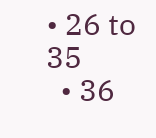• 26 to 35
  • 36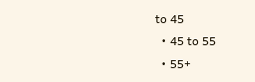to 45
  • 45 to 55
  • 55+